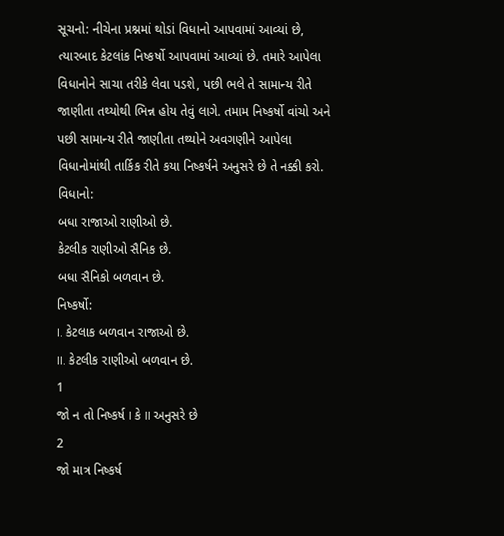સૂચનો: નીચેના પ્રશ્નમાં થોડાં વિધાનો આપવામાં આવ્યાં છે, ત્યારબાદ કેટલાંક નિષ્કર્ષો આપવામાં આવ્યાં છે. તમારે આપેલા વિધાનોને સાચા તરીકે લેવા પડશે, પછી ભલે તે સામાન્ય રીતે જાણીતા તથ્યોથી ભિન્ન હોય તેવું લાગે. તમામ નિષ્કર્ષો વાંચો અને પછી સામાન્ય રીતે જાણીતા તથ્યોને અવગણીને આપેલા વિધાનોમાંથી તાર્કિક રીતે કયા નિષ્કર્ષને અનુસરે છે તે નક્કી કરો.
વિધાનો:
બધા રાજાઓ રાણીઓ છે.
કેટલીક રાણીઓ સૈનિક છે.
બધા સૈનિકો બળવાન છે.
નિષ્કર્ષો:
I. કેટલાક બળવાન રાજાઓ છે.
II. કેટલીક રાણીઓ બળવાન છે.
1
જો ન તો નિષ્કર્ષ I કે II અનુસરે છે
2
જો માત્ર નિષ્કર્ષ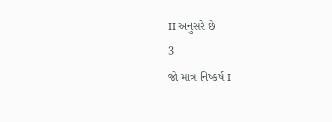II અનુસરે છે
3
જો માત્ર નિષ્કર્ષ I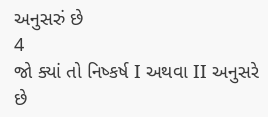અનુસરું છે
4
જો ક્યાં તો નિષ્કર્ષ I અથવા II અનુસરે છે